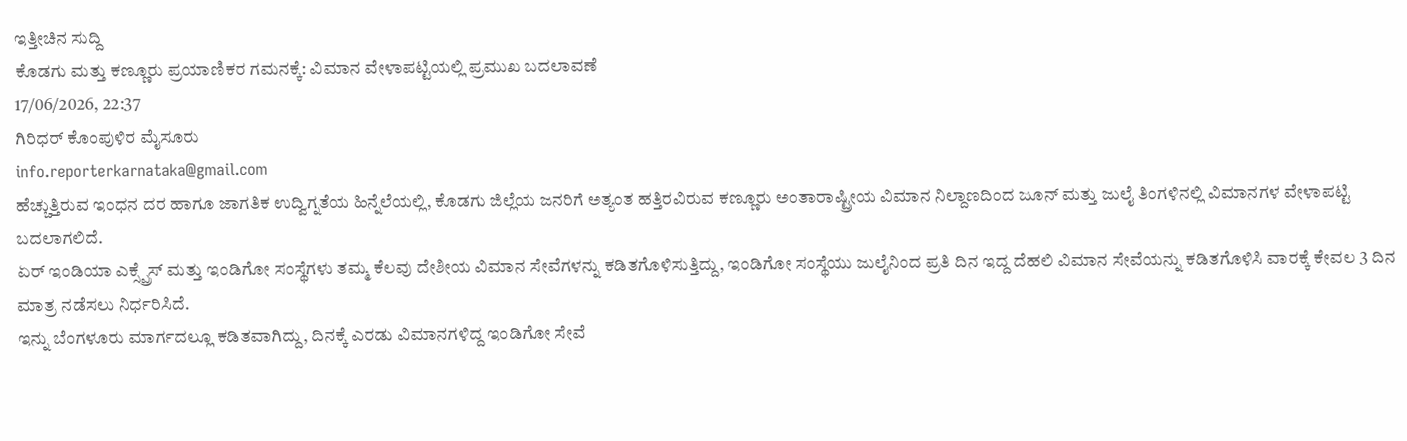ಇತ್ತೀಚಿನ ಸುದ್ದಿ
ಕೊಡಗು ಮತ್ತು ಕಣ್ಣೂರು ಪ್ರಯಾಣಿಕರ ಗಮನಕ್ಕೆ: ವಿಮಾನ ವೇಳಾಪಟ್ಟಿಯಲ್ಲಿ ಪ್ರಮುಖ ಬದಲಾವಣೆ
17/06/2026, 22:37
ಗಿರಿಧರ್ ಕೊಂಪುಳಿರ ಮೈಸೂರು
info.reporterkarnataka@gmail.com
ಹೆಚ್ಚುತ್ತಿರುವ ಇಂಧನ ದರ ಹಾಗೂ ಜಾಗತಿಕ ಉದ್ವಿಗ್ನತೆಯ ಹಿನ್ನೆಲೆಯಲ್ಲಿ, ಕೊಡಗು ಜಿಲ್ಲೆಯ ಜನರಿಗೆ ಅತ್ಯಂತ ಹತ್ತಿರವಿರುವ ಕಣ್ಣೂರು ಅಂತಾರಾಷ್ಟ್ರೀಯ ವಿಮಾನ ನಿಲ್ದಾಣದಿಂದ ಜೂನ್ ಮತ್ತು ಜುಲೈ ತಿಂಗಳಿನಲ್ಲಿ ವಿಮಾನಗಳ ವೇಳಾಪಟ್ಟಿ ಬದಲಾಗಲಿದೆ.
ಏರ್ ಇಂಡಿಯಾ ಎಕ್ಸ್ಪ್ರೆಸ್ ಮತ್ತು ಇಂಡಿಗೋ ಸಂಸ್ಥೆಗಳು ತಮ್ಮ ಕೆಲವು ದೇಶೀಯ ವಿಮಾನ ಸೇವೆಗಳನ್ನು ಕಡಿತಗೊಳಿಸುತ್ತಿದ್ದು, ಇಂಡಿಗೋ ಸಂಸ್ಥೆಯು ಜುಲೈನಿಂದ ಪ್ರತಿ ದಿನ ಇದ್ದ ದೆಹಲಿ ವಿಮಾನ ಸೇವೆಯನ್ನು ಕಡಿತಗೊಳಿಸಿ ವಾರಕ್ಕೆ ಕೇವಲ 3 ದಿನ ಮಾತ್ರ ನಡೆಸಲು ನಿರ್ಧರಿಸಿದೆ.
ಇನ್ನು ಬೆಂಗಳೂರು ಮಾರ್ಗದಲ್ಲೂ ಕಡಿತವಾಗಿದ್ದು, ದಿನಕ್ಕೆ ಎರಡು ವಿಮಾನಗಳಿದ್ದ ಇಂಡಿಗೋ ಸೇವೆ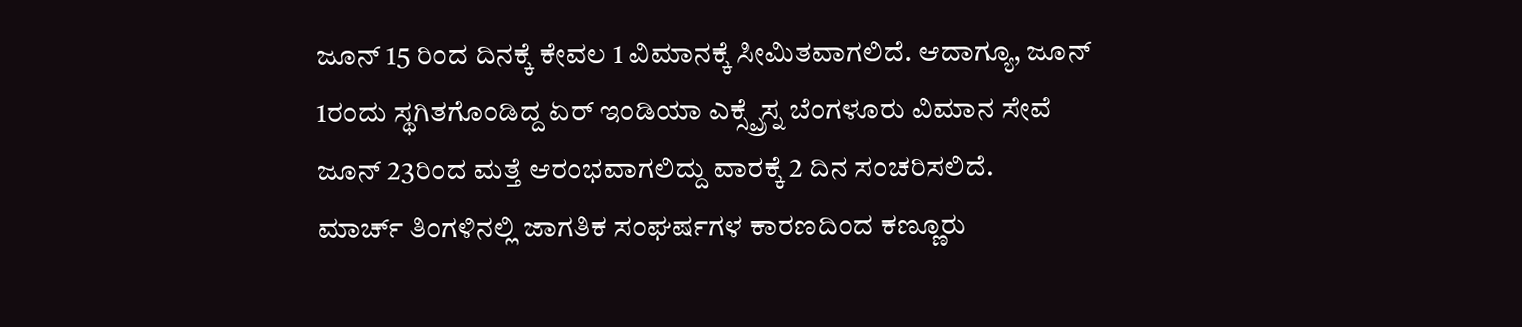ಜೂನ್ 15 ರಿಂದ ದಿನಕ್ಕೆ ಕೇವಲ 1 ವಿಮಾನಕ್ಕೆ ಸೀಮಿತವಾಗಲಿದೆ. ಆದಾಗ್ಯೂ, ಜೂನ್ 1ರಂದು ಸ್ಥಗಿತಗೊಂಡಿದ್ದ ಏರ್ ಇಂಡಿಯಾ ಎಕ್ಸ್ಪ್ರೆಸ್ನ ಬೆಂಗಳೂರು ವಿಮಾನ ಸೇವೆ ಜೂನ್ 23ರಿಂದ ಮತ್ತೆ ಆರಂಭವಾಗಲಿದ್ದು ವಾರಕ್ಕೆ 2 ದಿನ ಸಂಚರಿಸಲಿದೆ.
ಮಾರ್ಚ್ ತಿಂಗಳಿನಲ್ಲಿ ಜಾಗತಿಕ ಸಂಘರ್ಷಗಳ ಕಾರಣದಿಂದ ಕಣ್ಣೂರು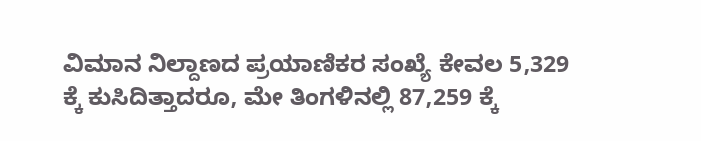ವಿಮಾನ ನಿಲ್ದಾಣದ ಪ್ರಯಾಣಿಕರ ಸಂಖ್ಯೆ ಕೇವಲ 5,329 ಕ್ಕೆ ಕುಸಿದಿತ್ತಾದರೂ, ಮೇ ತಿಂಗಳಿನಲ್ಲಿ 87,259 ಕ್ಕೆ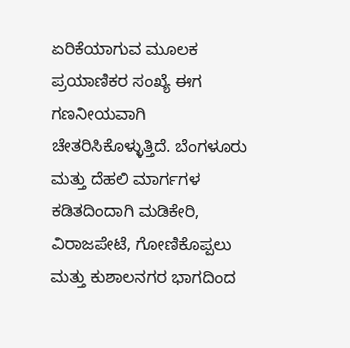ಏರಿಕೆಯಾಗುವ ಮೂಲಕ ಪ್ರಯಾಣಿಕರ ಸಂಖ್ಯೆ ಈಗ ಗಣನೀಯವಾಗಿ ಚೇತರಿಸಿಕೊಳ್ಳುತ್ತಿದೆ. ಬೆಂಗಳೂರು ಮತ್ತು ದೆಹಲಿ ಮಾರ್ಗಗಳ ಕಡಿತದಿಂದಾಗಿ ಮಡಿಕೇರಿ, ವಿರಾಜಪೇಟೆ, ಗೋಣಿಕೊಪ್ಪಲು ಮತ್ತು ಕುಶಾಲನಗರ ಭಾಗದಿಂದ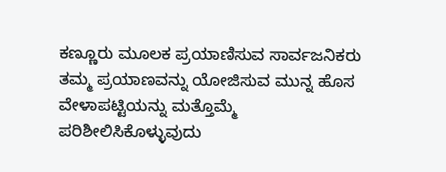ಕಣ್ಣೂರು ಮೂಲಕ ಪ್ರಯಾಣಿಸುವ ಸಾರ್ವಜನಿಕರು ತಮ್ಮ ಪ್ರಯಾಣವನ್ನು ಯೋಜಿಸುವ ಮುನ್ನ ಹೊಸ ವೇಳಾಪಟ್ಟಿಯನ್ನು ಮತ್ತೊಮ್ಮೆ ಪರಿಶೀಲಿಸಿಕೊಳ್ಳುವುದು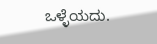ಒಳ್ಳೆಯದು.